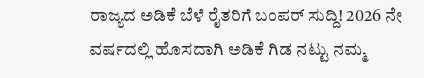ರಾಜ್ಯದ ಅಡಿಕೆ ಬೆಳೆ ರೈತರಿಗೆ ಬಂಪರ್ ಸುದ್ದಿ! 2026 ನೇ ವರ್ಷದಲ್ಲಿ ಹೊಸದಾಗಿ ಅಡಿಕೆ ಗಿಡ ನಟ್ಟು ನಮ್ಮ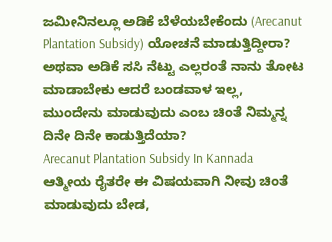ಜಮೀನಿನಲ್ಲೂ ಅಡಿಕೆ ಬೆಳೆಯಬೇಕೆಂದು (Arecanut Plantation Subsidy) ಯೋಚನೆ ಮಾಡುತ್ತಿದ್ದೀರಾ? ಅಥವಾ ಅಡಿಕೆ ಸಸಿ ನೆಟ್ಟು ಎಲ್ಲರಂತೆ ನಾನು ತೋಟ ಮಾಡಾಬೇಕು ಆದರೆ ಬಂಡವಾಳ ಇಲ್ಲ, ಮುಂದೇನು ಮಾಡುವುದು ಎಂಬ ಚಿಂತೆ ನಿಮ್ಮನ್ನ ದಿನೇ ದಿನೇ ಕಾಡುತ್ತಿದೆಯಾ?
Arecanut Plantation Subsidy In Kannada
ಆತ್ಮೀಯ ರೈತರೇ ಈ ವಿಷಯವಾಗಿ ನೀವು ಚಿಂತೆ ಮಾಡುವುದು ಬೇಡ,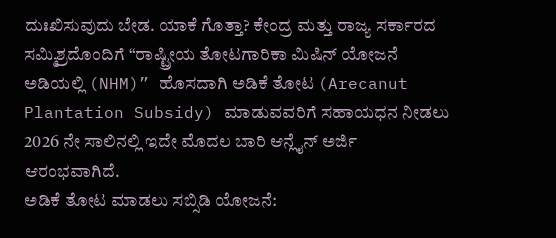ದುಃಖಿಸುವುದು ಬೇಡ. ಯಾಕೆ ಗೊತ್ತಾ? ಕೇಂದ್ರ ಮತ್ತು ರಾಜ್ಯ ಸರ್ಕಾರದ ಸಮ್ಮಿಶ್ರದೊಂದಿಗೆ “ರಾಷ್ಟ್ರೀಯ ತೋಟಗಾರಿಕಾ ಮಿಷಿನ್ ಯೋಜನೆ ಅಡಿಯಲ್ಲಿ (NHM)” ಹೊಸದಾಗಿ ಅಡಿಕೆ ತೋಟ (Arecanut Plantation Subsidy) ಮಾಡುವವರಿಗೆ ಸಹಾಯಧನ ನೀಡಲು 2026 ನೇ ಸಾಲಿನಲ್ಲಿ ಇದೇ ಮೊದಲ ಬಾರಿ ಆನ್ಲೈನ್ ಅರ್ಜಿ ಆರಂಭವಾಗಿದೆ.
ಅಡಿಕೆ ತೋಟ ಮಾಡಲು ಸಬ್ಸಿಡಿ ಯೋಜನೆ: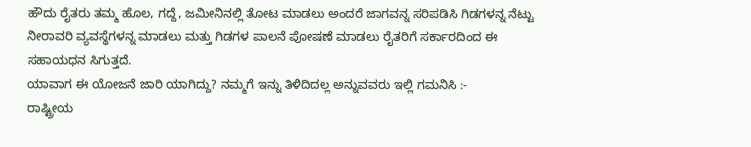ಹೌದು ರೈತರು ತಮ್ಮ ಹೊಲ, ಗದ್ದೆ, ಜಮೀನಿನಲ್ಲಿ ತೋಟ ಮಾಡಲು ಅಂದರೆ ಜಾಗವನ್ನ ಸರಿಪಡಿಸಿ ಗಿಡಗಳನ್ನ ನೆಟ್ಟು ನೀರಾವರಿ ವ್ಯವಸ್ಥೆಗಳನ್ನ ಮಾಡಲು ಮತ್ತು ಗಿಡಗಳ ಪಾಲನೆ ಪೋಷಣೆ ಮಾಡಲು ರೈತರಿಗೆ ಸರ್ಕಾರದಿಂದ ಈ ಸಹಾಯಧನ ಸಿಗುತ್ತದೆ.
ಯಾವಾಗ ಈ ಯೋಜನೆ ಜಾರಿ ಯಾಗಿದ್ದು? ನಮ್ಮಗೆ ಇನ್ನು ತಿಳಿದಿದಲ್ಲ ಅನ್ನುವವರು ಇಲ್ಲಿ ಗಮನಿಸಿ :-
ರಾಷ್ಟ್ರೀಯ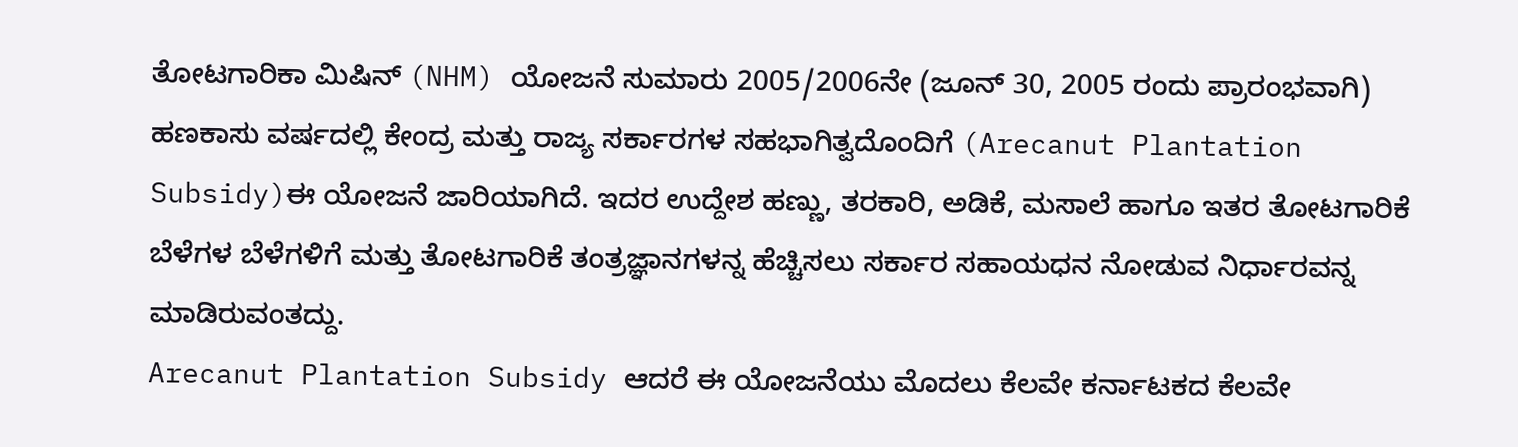ತೋಟಗಾರಿಕಾ ಮಿಷಿನ್ (NHM) ಯೋಜನೆ ಸುಮಾರು 2005/2006ನೇ (ಜೂನ್ 30, 2005 ರಂದು ಪ್ರಾರಂಭವಾಗಿ) ಹಣಕಾಸು ವರ್ಷದಲ್ಲಿ ಕೇಂದ್ರ ಮತ್ತು ರಾಜ್ಯ ಸರ್ಕಾರಗಳ ಸಹಭಾಗಿತ್ವದೊಂದಿಗೆ (Arecanut Plantation Subsidy)ಈ ಯೋಜನೆ ಜಾರಿಯಾಗಿದೆ. ಇದರ ಉದ್ದೇಶ ಹಣ್ಣು, ತರಕಾರಿ, ಅಡಿಕೆ, ಮಸಾಲೆ ಹಾಗೂ ಇತರ ತೋಟಗಾರಿಕೆ ಬೆಳೆಗಳ ಬೆಳೆಗಳಿಗೆ ಮತ್ತು ತೋಟಗಾರಿಕೆ ತಂತ್ರಜ್ಞಾನಗಳನ್ನ ಹೆಚ್ಚಿಸಲು ಸರ್ಕಾರ ಸಹಾಯಧನ ನೋಡುವ ನಿರ್ಧಾರವನ್ನ ಮಾಡಿರುವಂತದ್ದು.
Arecanut Plantation Subsidy ಆದರೆ ಈ ಯೋಜನೆಯು ಮೊದಲು ಕೆಲವೇ ಕರ್ನಾಟಕದ ಕೆಲವೇ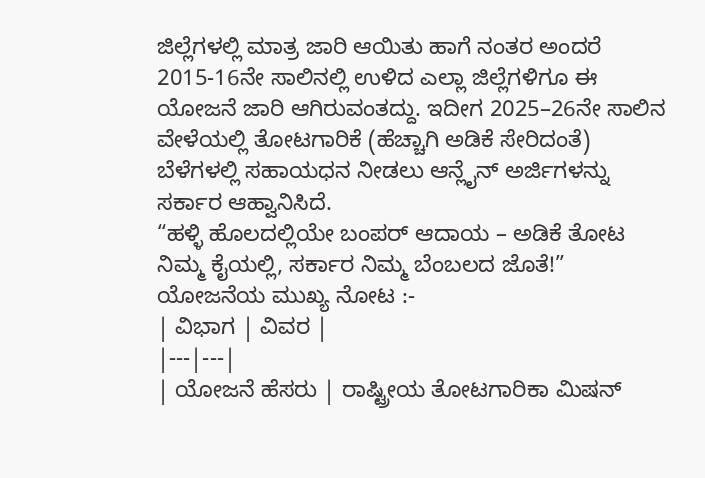ಜಿಲ್ಲೆಗಳಲ್ಲಿ ಮಾತ್ರ ಜಾರಿ ಆಯಿತು ಹಾಗೆ ನಂತರ ಅಂದರೆ 2015-16ನೇ ಸಾಲಿನಲ್ಲಿ ಉಳಿದ ಎಲ್ಲಾ ಜಿಲ್ಲೆಗಳಿಗೂ ಈ ಯೋಜನೆ ಜಾರಿ ಆಗಿರುವಂತದ್ದು. ಇದೀಗ 2025–26ನೇ ಸಾಲಿನ ವೇಳೆಯಲ್ಲಿ ತೋಟಗಾರಿಕೆ (ಹೆಚ್ಚಾಗಿ ಅಡಿಕೆ ಸೇರಿದಂತೆ) ಬೆಳೆಗಳಲ್ಲಿ ಸಹಾಯಧನ ನೀಡಲು ಆನ್ಲೈನ್ ಅರ್ಜಿಗಳನ್ನು ಸರ್ಕಾರ ಆಹ್ವಾನಿಸಿದೆ.
“ಹಳ್ಳಿ ಹೊಲದಲ್ಲಿಯೇ ಬಂಪರ್ ಆದಾಯ – ಅಡಿಕೆ ತೋಟ ನಿಮ್ಮ ಕೈಯಲ್ಲಿ, ಸರ್ಕಾರ ನಿಮ್ಮ ಬೆಂಬಲದ ಜೊತೆ!”
ಯೋಜನೆಯ ಮುಖ್ಯ ನೋಟ :-
| ವಿಭಾಗ | ವಿವರ |
|---|---|
| ಯೋಜನೆ ಹೆಸರು | ರಾಷ್ಟ್ರೀಯ ತೋಟಗಾರಿಕಾ ಮಿಷನ್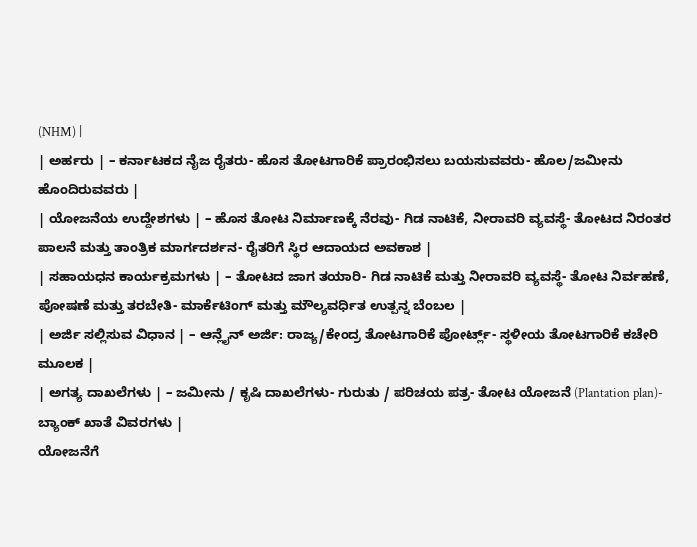(NHM) |
| ಅರ್ಹರು | – ಕರ್ನಾಟಕದ ನೈಜ ರೈತರು- ಹೊಸ ತೋಟಗಾರಿಕೆ ಪ್ರಾರಂಭಿಸಲು ಬಯಸುವವರು- ಹೊಲ/ಜಮೀನು ಹೊಂದಿರುವವರು |
| ಯೋಜನೆಯ ಉದ್ದೇಶಗಳು | – ಹೊಸ ತೋಟ ನಿರ್ಮಾಣಕ್ಕೆ ನೆರವು- ಗಿಡ ನಾಟಿಕೆ, ನೀರಾವರಿ ವ್ಯವಸ್ಥೆ- ತೋಟದ ನಿರಂತರ ಪಾಲನೆ ಮತ್ತು ತಾಂತ್ರಿಕ ಮಾರ್ಗದರ್ಶನ- ರೈತರಿಗೆ ಸ್ಥಿರ ಆದಾಯದ ಅವಕಾಶ |
| ಸಹಾಯಧನ ಕಾರ್ಯಕ್ರಮಗಳು | – ತೋಟದ ಜಾಗ ತಯಾರಿ- ಗಿಡ ನಾಟಿಕೆ ಮತ್ತು ನೀರಾವರಿ ವ್ಯವಸ್ಥೆ- ತೋಟ ನಿರ್ವಹಣೆ, ಪೋಷಣೆ ಮತ್ತು ತರಬೇತಿ- ಮಾರ್ಕೆಟಿಂಗ್ ಮತ್ತು ಮೌಲ್ಯವರ್ಧಿತ ಉತ್ಪನ್ನ ಬೆಂಬಲ |
| ಅರ್ಜಿ ಸಲ್ಲಿಸುವ ವಿಧಾನ | – ಆನ್ಲೈನ್ ಅರ್ಜಿ: ರಾಜ್ಯ/ಕೇಂದ್ರ ತೋಟಗಾರಿಕೆ ಪೋರ್ಟ್ಲ್- ಸ್ಥಳೀಯ ತೋಟಗಾರಿಕೆ ಕಚೇರಿ ಮೂಲಕ |
| ಅಗತ್ಯ ದಾಖಲೆಗಳು | – ಜಮೀನು / ಕೃಷಿ ದಾಖಲೆಗಳು- ಗುರುತು / ಪರಿಚಯ ಪತ್ರ- ತೋಟ ಯೋಜನೆ (Plantation plan)- ಬ್ಯಾಂಕ್ ಖಾತೆ ವಿವರಗಳು |
ಯೋಜನೆಗೆ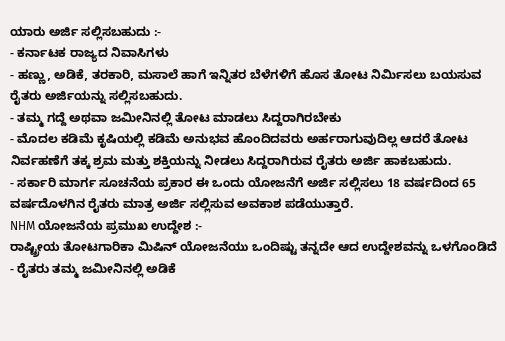ಯಾರು ಅರ್ಜಿ ಸಲ್ಲಿಸಬಹುದು :-
- ಕರ್ನಾಟಕ ರಾಜ್ಯದ ನಿವಾಸಿಗಳು
- ಹಣ್ಣು, ಅಡಿಕೆ, ತರಕಾರಿ, ಮಸಾಲೆ ಹಾಗೆ ಇನ್ನಿತರ ಬೆಳೆಗಳಿಗೆ ಹೊಸ ತೋಟ ನಿರ್ಮಿಸಲು ಬಯಸುವ ರೈತರು ಅರ್ಜಿಯನ್ನು ಸಲ್ಲಿಸಬಹುದು.
- ತಮ್ಮ ಗದ್ದೆ ಅಥವಾ ಜಮೀನಿನಲ್ಲಿ ತೋಟ ಮಾಡಲು ಸಿದ್ದರಾಗಿರಬೇಕು
- ಮೊದಲ ಕಡಿಮೆ ಕೃಷಿಯಲ್ಲಿ ಕಡಿಮೆ ಅನುಭವ ಹೊಂದಿದವರು ಅರ್ಹರಾಗುವುದಿಲ್ಲ ಆದರೆ ತೋಟ ನಿರ್ವಹಣೆಗೆ ತಕ್ಕ ಶ್ರಮ ಮತ್ತು ಶಕ್ತಿಯನ್ನು ನೀಡಲು ಸಿದ್ದರಾಗಿರುವ ರೈತರು ಅರ್ಜಿ ಹಾಕಬಹುದು.
- ಸರ್ಕಾರಿ ಮಾರ್ಗ ಸೂಚನೆಯ ಪ್ರಕಾರ ಈ ಒಂದು ಯೋಜನೆಗೆ ಅರ್ಜಿ ಸಲ್ಲಿಸಲು 18 ವರ್ಷದಿಂದ 65 ವರ್ಷದೊಳಗಿನ ರೈತರು ಮಾತ್ರ ಅರ್ಜಿ ಸಲ್ಲಿಸುವ ಅವಕಾಶ ಪಡೆಯುತ್ತಾರೆ.
NHM ಯೋಜನೆಯ ಪ್ರಮುಖ ಉದ್ದೇಶ :-
ರಾಷ್ಟ್ರೀಯ ತೋಟಗಾರಿಕಾ ಮಿಷಿನ್ ಯೋಜನೆಯು ಒಂದಿಷ್ಟು ತನ್ನದೇ ಆದ ಉದ್ದೇಶವನ್ನು ಒಳಗೊಂಡಿದೆ
- ರೈತರು ತಮ್ಮ ಜಮೀನಿನಲ್ಲಿ ಅಡಿಕೆ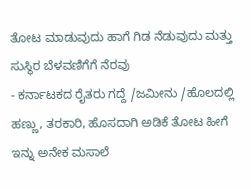ತೋಟ ಮಾಡುವುದು ಹಾಗೆ ಗಿಡ ನೆಡುವುದು ಮತ್ತು ಸುಸ್ಥಿರ ಬೆಳವಣಿಗೆಗೆ ನೆರವು
- ಕರ್ನಾಟಕದ ರೈತರು ಗದ್ದೆ /ಜಮೀನು /ಹೊಲದಲ್ಲಿ ಹಣ್ಣು, ತರಕಾರಿ, ಹೊಸದಾಗಿ ಅಡಿಕೆ ತೋಟ ಹೀಗೆ ಇನ್ನು ಅನೇಕ ಮಸಾಲೆ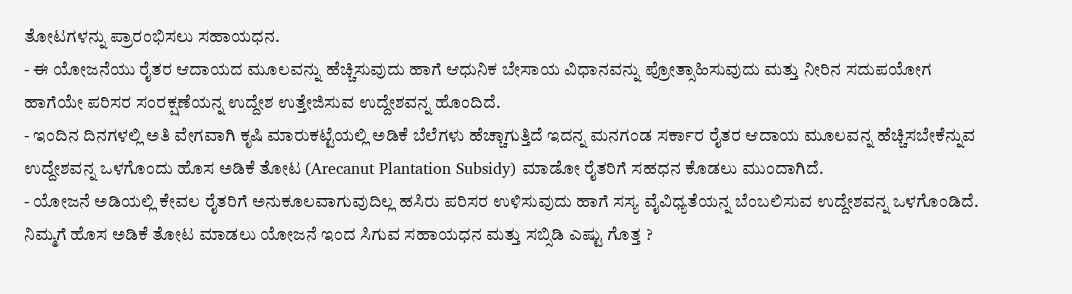ತೋಟಗಳನ್ನು ಪ್ರಾರಂಭಿಸಲು ಸಹಾಯಧನ.
- ಈ ಯೋಜನೆಯು ರೈತರ ಆದಾಯದ ಮೂಲವನ್ನು ಹೆಚ್ಚಿಸುವುದು ಹಾಗೆ ಆಧುನಿಕ ಬೇಸಾಯ ವಿಧಾನವನ್ನು ಪ್ರೋತ್ಸಾಹಿಸುವುದು ಮತ್ತು ನೀರಿನ ಸದುಪಯೋಗ ಹಾಗೆಯೇ ಪರಿಸರ ಸಂರಕ್ಷಣೆಯನ್ನ ಉದ್ದೇಶ ಉತ್ತೇಜಿಸುವ ಉದ್ದೇಶವನ್ನ ಹೊಂದಿದೆ.
- ಇಂದಿನ ದಿನಗಳಲ್ಲಿ ಅತಿ ವೇಗವಾಗಿ ಕೃಷಿ ಮಾರುಕಟ್ಟೆಯಲ್ಲಿ ಅಡಿಕೆ ಬೆಲೆಗಳು ಹೆಚ್ಚಾಗುತ್ತಿದೆ ಇದನ್ನ ಮನಗಂಡ ಸರ್ಕಾರ ರೈತರ ಆದಾಯ ಮೂಲವನ್ನ ಹೆಚ್ಚಿಸಬೇಕೆನ್ನುವ ಉದ್ದೇಶವನ್ನ ಒಳಗೊಂದು ಹೊಸ ಅಡಿಕೆ ತೋಟ (Arecanut Plantation Subsidy) ಮಾಡೋ ರೈತರಿಗೆ ಸಹಧನ ಕೊಡಲು ಮುಂದಾಗಿದೆ.
- ಯೋಜನೆ ಅಡಿಯಲ್ಲಿ ಕೇವಲ ರೈತರಿಗೆ ಅನುಕೂಲವಾಗುವುದಿಲ್ಲ ಹಸಿರು ಪರಿಸರ ಉಳಿಸುವುದು ಹಾಗೆ ಸಸ್ಯ ವೈವಿಧ್ಯತೆಯನ್ನ ಬೆಂಬಲಿಸುವ ಉದ್ದೇಶವನ್ನ ಒಳಗೊಂಡಿದೆ.
ನಿಮ್ಮಗೆ ಹೊಸ ಅಡಿಕೆ ತೋಟ ಮಾಡಲು ಯೋಜನೆ ಇಂದ ಸಿಗುವ ಸಹಾಯಧನ ಮತ್ತು ಸಬ್ಸಿಡಿ ಎಷ್ಟು ಗೊತ್ತ ?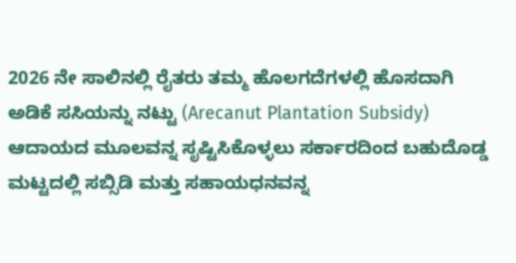2026 ನೇ ಸಾಲಿನಲ್ಲಿ ರೈತರು ತಮ್ಮ ಹೊಲಗದೆಗಳಲ್ಲಿ ಹೊಸದಾಗಿ ಅಡಿಕೆ ಸಸಿಯನ್ನು ನಟ್ಟು (Arecanut Plantation Subsidy) ಆದಾಯದ ಮೂಲವನ್ನ ಸೃಷ್ಟಿಸಿಕೊಳ್ಳಲು ಸರ್ಕಾರದಿಂದ ಬಹುದೊಡ್ಡ ಮಟ್ಟದಲ್ಲಿ ಸಬ್ಸಿಡಿ ಮತ್ತು ಸಹಾಯಧನವನ್ನ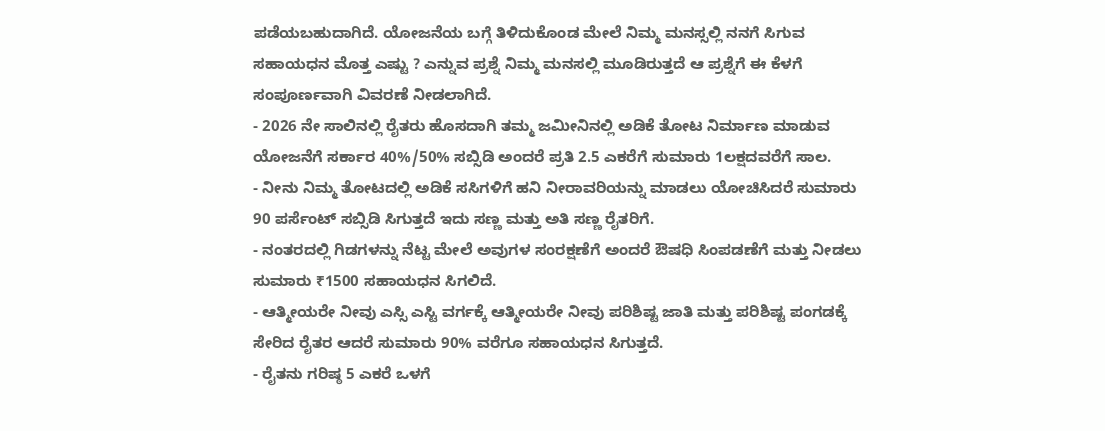ಪಡೆಯಬಹುದಾಗಿದೆ. ಯೋಜನೆಯ ಬಗ್ಗೆ ತಿಳಿದುಕೊಂಡ ಮೇಲೆ ನಿಮ್ಮ ಮನಸ್ಸಲ್ಲಿ ನನಗೆ ಸಿಗುವ ಸಹಾಯಧನ ಮೊತ್ತ ಎಷ್ಟು ? ಎನ್ನುವ ಪ್ರಶ್ನೆ ನಿಮ್ಮ ಮನಸಲ್ಲಿ ಮೂಡಿರುತ್ತದೆ ಆ ಪ್ರಶ್ನೆಗೆ ಈ ಕೆಳಗೆ ಸಂಪೂರ್ಣವಾಗಿ ವಿವರಣೆ ನೀಡಲಾಗಿದೆ.
- 2026 ನೇ ಸಾಲಿನಲ್ಲಿ ರೈತರು ಹೊಸದಾಗಿ ತಮ್ಮ ಜಮೀನಿನಲ್ಲಿ ಅಡಿಕೆ ತೋಟ ನಿರ್ಮಾಣ ಮಾಡುವ ಯೋಜನೆಗೆ ಸರ್ಕಾರ 40%/50% ಸಬ್ಸಿಡಿ ಅಂದರೆ ಪ್ರತಿ 2.5 ಎಕರೆಗೆ ಸುಮಾರು 1ಲಕ್ಷದವರೆಗೆ ಸಾಲ.
- ನೀನು ನಿಮ್ಮ ತೋಟದಲ್ಲಿ ಅಡಿಕೆ ಸಸಿಗಳಿಗೆ ಹನಿ ನೀರಾವರಿಯನ್ನು ಮಾಡಲು ಯೋಚಿಸಿದರೆ ಸುಮಾರು 90 ಪರ್ಸೆಂಟ್ ಸಬ್ಸಿಡಿ ಸಿಗುತ್ತದೆ ಇದು ಸಣ್ಣ ಮತ್ತು ಅತಿ ಸಣ್ಣ ರೈತರಿಗೆ.
- ನಂತರದಲ್ಲಿ ಗಿಡಗಳನ್ನು ನೆಟ್ಟ ಮೇಲೆ ಅವುಗಳ ಸಂರಕ್ಷಣೆಗೆ ಅಂದರೆ ಔಷಧಿ ಸಿಂಪಡಣೆಗೆ ಮತ್ತು ನೀಡಲು ಸುಮಾರು ₹1500 ಸಹಾಯಧನ ಸಿಗಲಿದೆ.
- ಆತ್ಮೀಯರೇ ನೀವು ಎಸ್ಸಿ ಎಸ್ಟಿ ವರ್ಗಕ್ಕೆ ಆತ್ಮೀಯರೇ ನೀವು ಪರಿಶಿಷ್ಟ ಜಾತಿ ಮತ್ತು ಪರಿಶಿಷ್ಟ ಪಂಗಡಕ್ಕೆ ಸೇರಿದ ರೈತರ ಆದರೆ ಸುಮಾರು 90% ವರೆಗೂ ಸಹಾಯಧನ ಸಿಗುತ್ತದೆ.
- ರೈತನು ಗರಿಷ್ಠ 5 ಎಕರೆ ಒಳಗೆ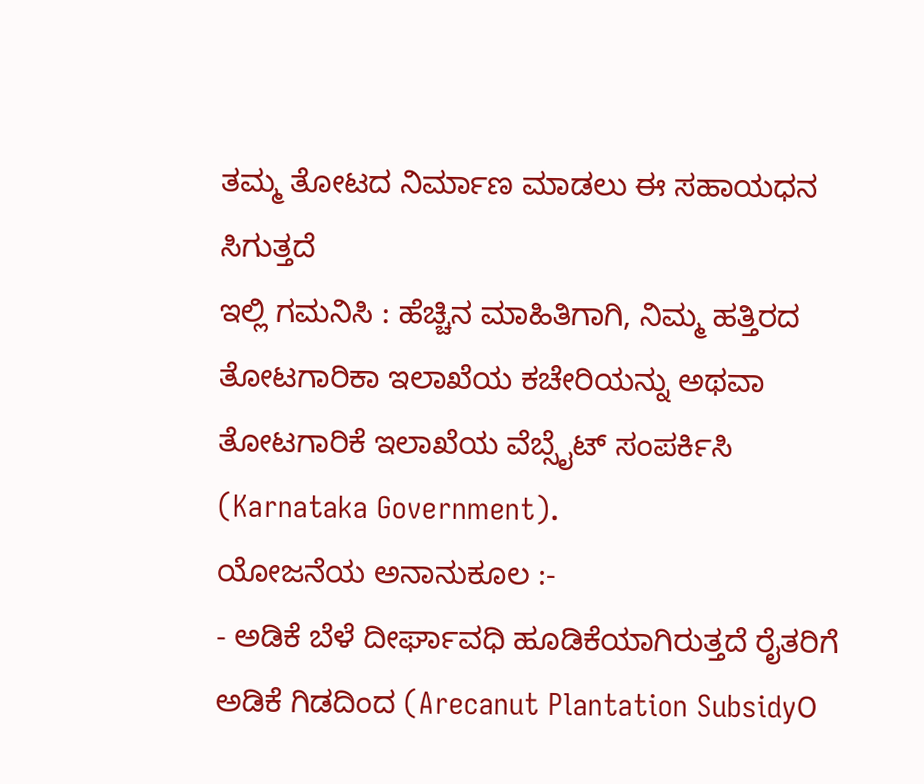ತಮ್ಮ ತೋಟದ ನಿರ್ಮಾಣ ಮಾಡಲು ಈ ಸಹಾಯಧನ ಸಿಗುತ್ತದೆ
ಇಲ್ಲಿ ಗಮನಿಸಿ : ಹೆಚ್ಚಿನ ಮಾಹಿತಿಗಾಗಿ, ನಿಮ್ಮ ಹತ್ತಿರದ ತೋಟಗಾರಿಕಾ ಇಲಾಖೆಯ ಕಚೇರಿಯನ್ನು ಅಥವಾ ತೋಟಗಾರಿಕೆ ಇಲಾಖೆಯ ವೆಬ್ಸೈಟ್ ಸಂಪರ್ಕಿಸಿ (Karnataka Government).
ಯೋಜನೆಯ ಅನಾನುಕೂಲ :-
- ಅಡಿಕೆ ಬೆಳೆ ದೀರ್ಘಾವಧಿ ಹೂಡಿಕೆಯಾಗಿರುತ್ತದೆ ರೈತರಿಗೆ ಅಡಿಕೆ ಗಿಡದಿಂದ (Arecanut Plantation Subsidy೦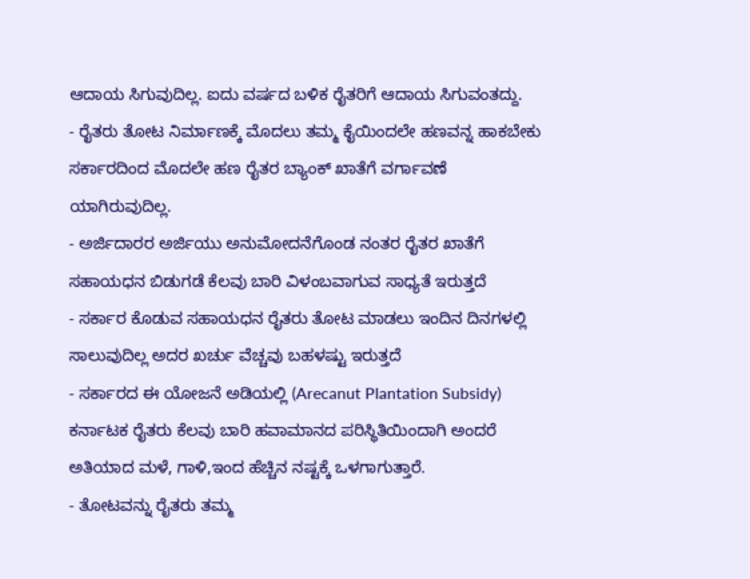ಆದಾಯ ಸಿಗುವುದಿಲ್ಲ. ಐದು ವರ್ಷದ ಬಳಿಕ ರೈತರಿಗೆ ಆದಾಯ ಸಿಗುವಂತದ್ದು.
- ರೈತರು ತೋಟ ನಿರ್ಮಾಣಕ್ಕೆ ಮೊದಲು ತಮ್ಮ ಕೈಯಿಂದಲೇ ಹಣವನ್ನ ಹಾಕಬೇಕು ಸರ್ಕಾರದಿಂದ ಮೊದಲೇ ಹಣ ರೈತರ ಬ್ಯಾಂಕ್ ಖಾತೆಗೆ ವರ್ಗಾವಣೆ ಯಾಗಿರುವುದಿಲ್ಲ.
- ಅರ್ಜಿದಾರರ ಅರ್ಜಿಯು ಅನುಮೋದನೆಗೊಂಡ ನಂತರ ರೈತರ ಖಾತೆಗೆ ಸಹಾಯಧನ ಬಿಡುಗಡೆ ಕೆಲವು ಬಾರಿ ವಿಳಂಬವಾಗುವ ಸಾಧ್ಯತೆ ಇರುತ್ತದೆ
- ಸರ್ಕಾರ ಕೊಡುವ ಸಹಾಯಧನ ರೈತರು ತೋಟ ಮಾಡಲು ಇಂದಿನ ದಿನಗಳಲ್ಲಿ ಸಾಲುವುದಿಲ್ಲ ಅದರ ಖರ್ಚು ವೆಚ್ಚವು ಬಹಳಷ್ಟು ಇರುತ್ತದೆ
- ಸರ್ಕಾರದ ಈ ಯೋಜನೆ ಅಡಿಯಲ್ಲಿ (Arecanut Plantation Subsidy) ಕರ್ನಾಟಕ ರೈತರು ಕೆಲವು ಬಾರಿ ಹವಾಮಾನದ ಪರಿಸ್ಥಿತಿಯಿಂದಾಗಿ ಅಂದರೆ ಅತಿಯಾದ ಮಳೆ, ಗಾಳಿ,ಇಂದ ಹೆಚ್ಚಿನ ನಷ್ಟಕ್ಕೆ ಒಳಗಾಗುತ್ತಾರೆ.
- ತೋಟವನ್ನು ರೈತರು ತಮ್ಮ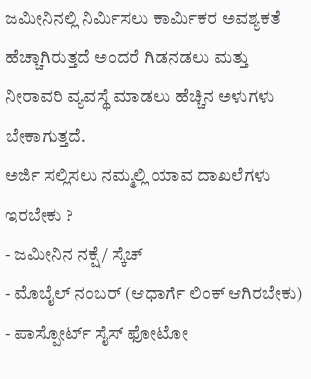ಜಮೀನಿನಲ್ಲಿ ನಿರ್ಮಿಸಲು ಕಾರ್ಮಿಕರ ಅವಶ್ಯಕತೆ ಹೆಚ್ಚಾಗಿರುತ್ತದೆ ಅಂದರೆ ಗಿಡನಡಲು ಮತ್ತು ನೀರಾವರಿ ವ್ಯವಸ್ಥೆ ಮಾಡಲು ಹೆಚ್ಚಿನ ಅಳುಗಳು ಬೇಕಾಗುತ್ತದೆ.
ಅರ್ಜಿ ಸಲ್ಲಿಸಲು ನಮ್ಮಲ್ಲಿ ಯಾವ ದಾಖಲೆಗಳು ಇರಬೇಕು ?
- ಜಮೀನಿನ ನಕ್ಷೆ / ಸ್ಕೆಚ್
- ಮೊಬೈಲ್ ನಂಬರ್ (ಆಧಾರ್ಗೆ ಲಿಂಕ್ ಆಗಿರಬೇಕು)
- ಪಾಸ್ಪೋರ್ಟ್ ಸೈಸ್ ಫೋಟೋ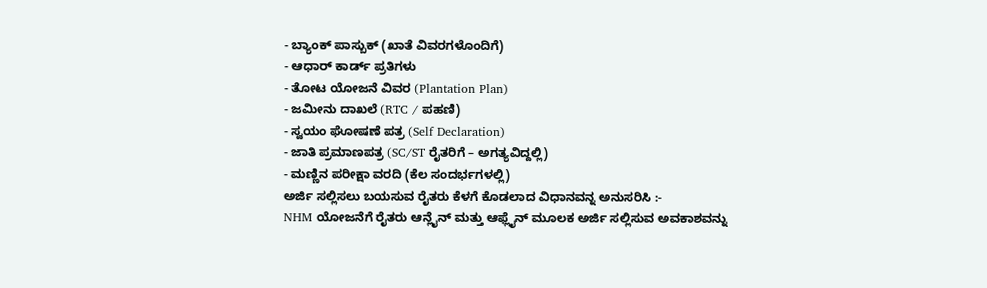- ಬ್ಯಾಂಕ್ ಪಾಸ್ಬುಕ್ (ಖಾತೆ ವಿವರಗಳೊಂದಿಗೆ)
- ಆಧಾರ್ ಕಾರ್ಡ್ ಪ್ರತಿಗಳು
- ತೋಟ ಯೋಜನೆ ವಿವರ (Plantation Plan)
- ಜಮೀನು ದಾಖಲೆ (RTC / ಪಹಣಿ)
- ಸ್ವಯಂ ಘೋಷಣೆ ಪತ್ರ (Self Declaration)
- ಜಾತಿ ಪ್ರಮಾಣಪತ್ರ (SC/ST ರೈತರಿಗೆ – ಅಗತ್ಯವಿದ್ದಲ್ಲಿ)
- ಮಣ್ಣಿನ ಪರೀಕ್ಷಾ ವರದಿ (ಕೆಲ ಸಂದರ್ಭಗಳಲ್ಲಿ)
ಅರ್ಜಿ ಸಲ್ಲಿಸಲು ಬಯಸುವ ರೈತರು ಕೆಳಗೆ ಕೊಡಲಾದ ವಿಧಾನವನ್ನ ಅನುಸರಿಸಿ :-
NHM ಯೋಜನೆಗೆ ರೈತರು ಆನ್ಲೈನ್ ಮತ್ತು ಆಫ್ಲೈನ್ ಮೂಲಕ ಅರ್ಜಿ ಸಲ್ಲಿಸುವ ಅವಕಾಶವನ್ನು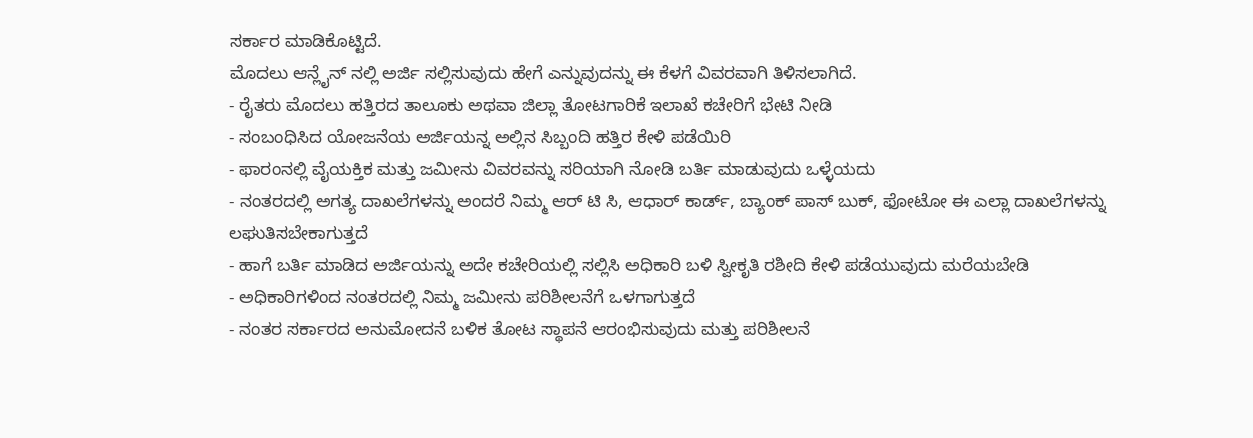ಸರ್ಕಾರ ಮಾಡಿಕೊಟ್ಟಿದೆ.
ಮೊದಲು ಆನ್ಲೈನ್ ನಲ್ಲಿ ಅರ್ಜಿ ಸಲ್ಲಿಸುವುದು ಹೇಗೆ ಎನ್ನುವುದನ್ನು ಈ ಕೆಳಗೆ ವಿವರವಾಗಿ ತಿಳಿಸಲಾಗಿದೆ.
- ರೈತರು ಮೊದಲು ಹತ್ತಿರದ ತಾಲೂಕು ಅಥವಾ ಜಿಲ್ಲಾ ತೋಟಗಾರಿಕೆ ಇಲಾಖೆ ಕಚೇರಿಗೆ ಭೇಟಿ ನೀಡಿ
- ಸಂಬಂಧಿಸಿದ ಯೋಜನೆಯ ಅರ್ಜಿಯನ್ನ ಅಲ್ಲಿನ ಸಿಬ್ಬಂದಿ ಹತ್ತಿರ ಕೇಳಿ ಪಡೆಯಿರಿ
- ಫಾರಂನಲ್ಲಿ ವೈಯಕ್ತಿಕ ಮತ್ತು ಜಮೀನು ವಿವರವನ್ನು ಸರಿಯಾಗಿ ನೋಡಿ ಬರ್ತಿ ಮಾಡುವುದು ಒಳ್ಳೆಯದು
- ನಂತರದಲ್ಲಿ ಅಗತ್ಯ ದಾಖಲೆಗಳನ್ನು ಅಂದರೆ ನಿಮ್ಮ ಆರ್ ಟಿ ಸಿ, ಆಧಾರ್ ಕಾರ್ಡ್, ಬ್ಯಾಂಕ್ ಪಾಸ್ ಬುಕ್, ಫೋಟೋ ಈ ಎಲ್ಲಾ ದಾಖಲೆಗಳನ್ನು ಲಘುತಿಸಬೇಕಾಗುತ್ತದೆ
- ಹಾಗೆ ಬರ್ತಿ ಮಾಡಿದ ಅರ್ಜಿಯನ್ನು ಅದೇ ಕಚೇರಿಯಲ್ಲಿ ಸಲ್ಲಿಸಿ ಅಧಿಕಾರಿ ಬಳಿ ಸ್ವೀಕೃತಿ ರಶೀದಿ ಕೇಳಿ ಪಡೆಯುವುದು ಮರೆಯಬೇಡಿ
- ಅಧಿಕಾರಿಗಳಿಂದ ನಂತರದಲ್ಲಿ ನಿಮ್ಮ ಜಮೀನು ಪರಿಶೀಲನೆಗೆ ಒಳಗಾಗುತ್ತದೆ
- ನಂತರ ಸರ್ಕಾರದ ಅನುಮೋದನೆ ಬಳಿಕ ತೋಟ ಸ್ಥಾಪನೆ ಆರಂಭಿಸುವುದು ಮತ್ತು ಪರಿಶೀಲನೆ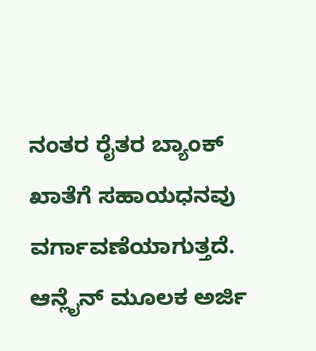ನಂತರ ರೈತರ ಬ್ಯಾಂಕ್ ಖಾತೆಗೆ ಸಹಾಯಧನವು ವರ್ಗಾವಣೆಯಾಗುತ್ತದೆ.
ಆನ್ಲೈನ್ ಮೂಲಕ ಅರ್ಜಿ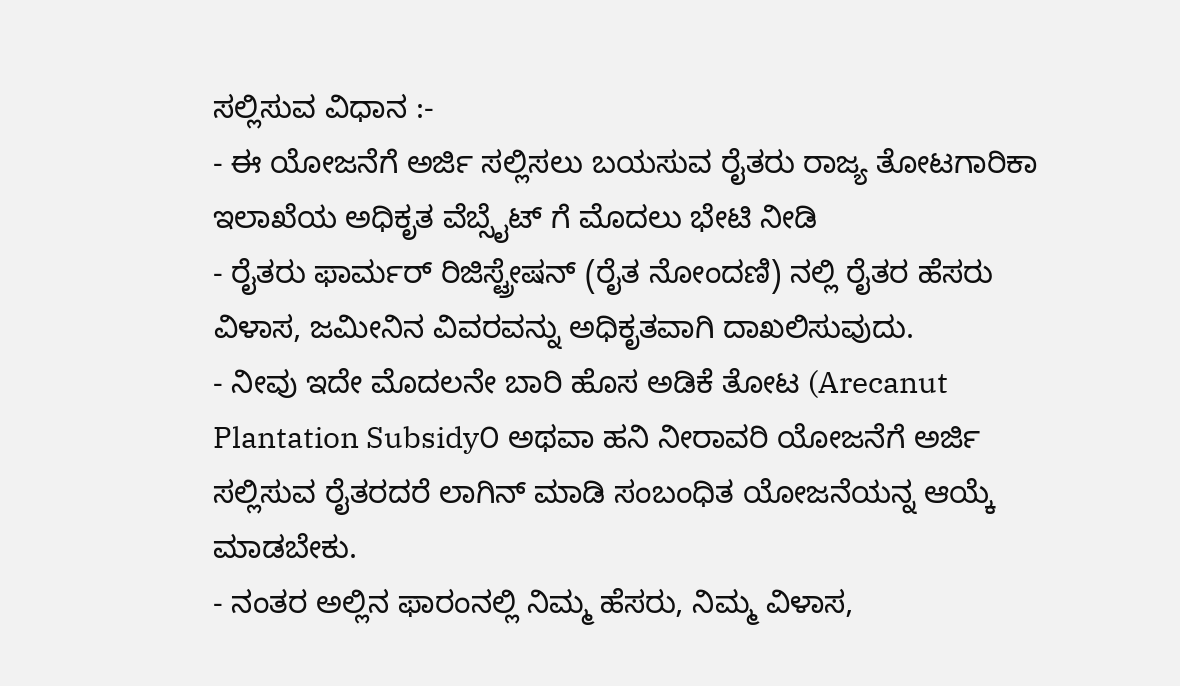ಸಲ್ಲಿಸುವ ವಿಧಾನ :-
- ಈ ಯೋಜನೆಗೆ ಅರ್ಜಿ ಸಲ್ಲಿಸಲು ಬಯಸುವ ರೈತರು ರಾಜ್ಯ ತೋಟಗಾರಿಕಾ ಇಲಾಖೆಯ ಅಧಿಕೃತ ವೆಬ್ಸೈಟ್ ಗೆ ಮೊದಲು ಭೇಟಿ ನೀಡಿ
- ರೈತರು ಫಾರ್ಮರ್ ರಿಜಿಸ್ಟ್ರೇಷನ್ (ರೈತ ನೋಂದಣಿ) ನಲ್ಲಿ ರೈತರ ಹೆಸರು ವಿಳಾಸ, ಜಮೀನಿನ ವಿವರವನ್ನು ಅಧಿಕೃತವಾಗಿ ದಾಖಲಿಸುವುದು.
- ನೀವು ಇದೇ ಮೊದಲನೇ ಬಾರಿ ಹೊಸ ಅಡಿಕೆ ತೋಟ (Arecanut Plantation Subsidy೦ ಅಥವಾ ಹನಿ ನೀರಾವರಿ ಯೋಜನೆಗೆ ಅರ್ಜಿ ಸಲ್ಲಿಸುವ ರೈತರದರೆ ಲಾಗಿನ್ ಮಾಡಿ ಸಂಬಂಧಿತ ಯೋಜನೆಯನ್ನ ಆಯ್ಕೆ ಮಾಡಬೇಕು.
- ನಂತರ ಅಲ್ಲಿನ ಫಾರಂನಲ್ಲಿ ನಿಮ್ಮ ಹೆಸರು, ನಿಮ್ಮ ವಿಳಾಸ,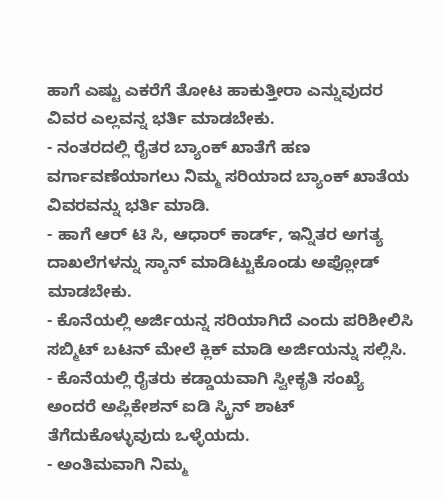ಹಾಗೆ ಎಷ್ಟು ಎಕರೆಗೆ ತೋಟ ಹಾಕುತ್ತೀರಾ ಎನ್ನುವುದರ ವಿವರ ಎಲ್ಲವನ್ನ ಭರ್ತಿ ಮಾಡಬೇಕು.
- ನಂತರದಲ್ಲಿ ರೈತರ ಬ್ಯಾಂಕ್ ಖಾತೆಗೆ ಹಣ ವರ್ಗಾವಣೆಯಾಗಲು ನಿಮ್ಮ ಸರಿಯಾದ ಬ್ಯಾಂಕ್ ಖಾತೆಯ ವಿವರವನ್ನು ಭರ್ತಿ ಮಾಡಿ.
- ಹಾಗೆ ಆರ್ ಟಿ ಸಿ, ಆಧಾರ್ ಕಾರ್ಡ್, ಇನ್ನಿತರ ಅಗತ್ಯ ದಾಖಲೆಗಳನ್ನು ಸ್ಕಾನ್ ಮಾಡಿಟ್ಟುಕೊಂಡು ಅಪ್ಲೋಡ್ ಮಾಡಬೇಕು.
- ಕೊನೆಯಲ್ಲಿ ಅರ್ಜಿಯನ್ನ ಸರಿಯಾಗಿದೆ ಎಂದು ಪರಿಶೀಲಿಸಿ ಸಬ್ಮಿಟ್ ಬಟನ್ ಮೇಲೆ ಕ್ಲಿಕ್ ಮಾಡಿ ಅರ್ಜಿಯನ್ನು ಸಲ್ಲಿಸಿ.
- ಕೊನೆಯಲ್ಲಿ ರೈತರು ಕಡ್ಡಾಯವಾಗಿ ಸ್ವೀಕೃತಿ ಸಂಖ್ಯೆ ಅಂದರೆ ಅಪ್ಲಿಕೇಶನ್ ಐಡಿ ಸ್ಕ್ರಿನ್ ಶಾಟ್ ತೆಗೆದುಕೊಳ್ಳುವುದು ಒಳ್ಳೆಯದು.
- ಅಂತಿಮವಾಗಿ ನಿಮ್ಮ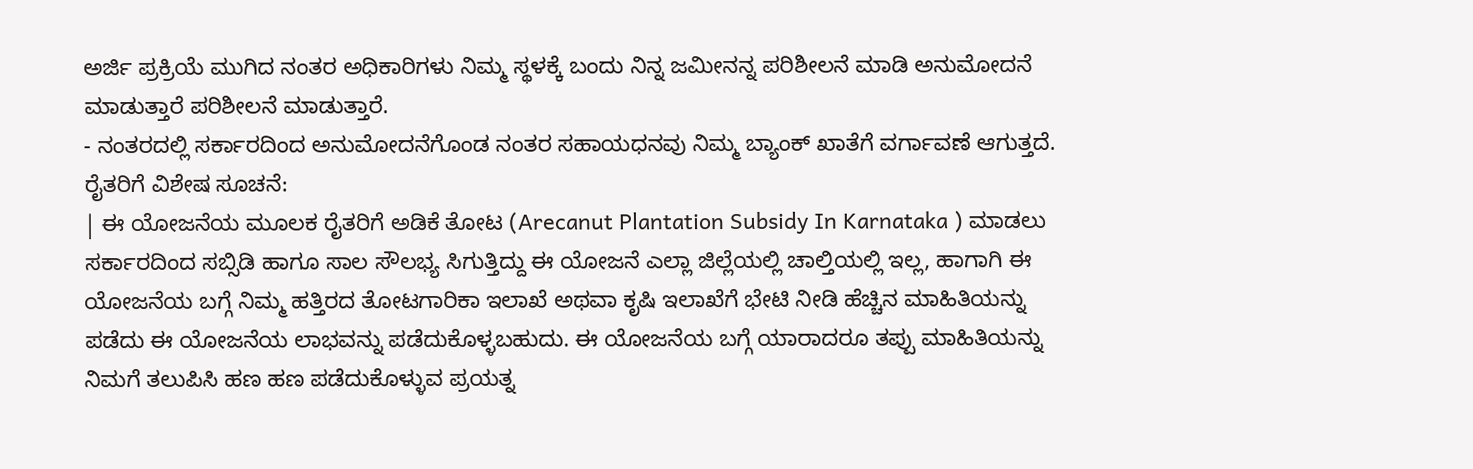ಅರ್ಜಿ ಪ್ರಕ್ರಿಯೆ ಮುಗಿದ ನಂತರ ಅಧಿಕಾರಿಗಳು ನಿಮ್ಮ ಸ್ಥಳಕ್ಕೆ ಬಂದು ನಿನ್ನ ಜಮೀನನ್ನ ಪರಿಶೀಲನೆ ಮಾಡಿ ಅನುಮೋದನೆ ಮಾಡುತ್ತಾರೆ ಪರಿಶೀಲನೆ ಮಾಡುತ್ತಾರೆ.
- ನಂತರದಲ್ಲಿ ಸರ್ಕಾರದಿಂದ ಅನುಮೋದನೆಗೊಂಡ ನಂತರ ಸಹಾಯಧನವು ನಿಮ್ಮ ಬ್ಯಾಂಕ್ ಖಾತೆಗೆ ವರ್ಗಾವಣೆ ಆಗುತ್ತದೆ.
ರೈತರಿಗೆ ವಿಶೇಷ ಸೂಚನೆ:
| ಈ ಯೋಜನೆಯ ಮೂಲಕ ರೈತರಿಗೆ ಅಡಿಕೆ ತೋಟ (Arecanut Plantation Subsidy In Karnataka ) ಮಾಡಲು ಸರ್ಕಾರದಿಂದ ಸಬ್ಸಿಡಿ ಹಾಗೂ ಸಾಲ ಸೌಲಭ್ಯ ಸಿಗುತ್ತಿದ್ದು ಈ ಯೋಜನೆ ಎಲ್ಲಾ ಜಿಲ್ಲೆಯಲ್ಲಿ ಚಾಲ್ತಿಯಲ್ಲಿ ಇಲ್ಲ, ಹಾಗಾಗಿ ಈ ಯೋಜನೆಯ ಬಗ್ಗೆ ನಿಮ್ಮ ಹತ್ತಿರದ ತೋಟಗಾರಿಕಾ ಇಲಾಖೆ ಅಥವಾ ಕೃಷಿ ಇಲಾಖೆಗೆ ಭೇಟಿ ನೀಡಿ ಹೆಚ್ಚಿನ ಮಾಹಿತಿಯನ್ನು ಪಡೆದು ಈ ಯೋಜನೆಯ ಲಾಭವನ್ನು ಪಡೆದುಕೊಳ್ಳಬಹುದು. ಈ ಯೋಜನೆಯ ಬಗ್ಗೆ ಯಾರಾದರೂ ತಪ್ಪು ಮಾಹಿತಿಯನ್ನು ನಿಮಗೆ ತಲುಪಿಸಿ ಹಣ ಹಣ ಪಡೆದುಕೊಳ್ಳುವ ಪ್ರಯತ್ನ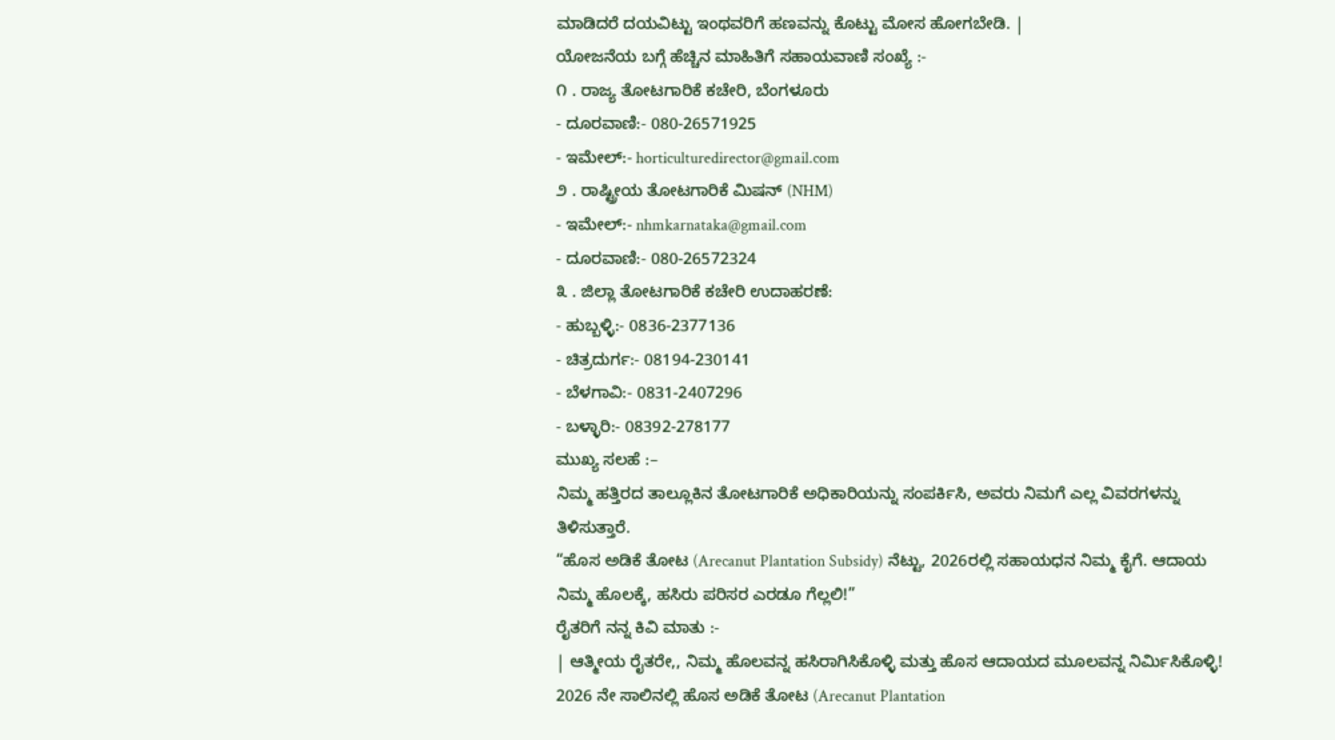ಮಾಡಿದರೆ ದಯವಿಟ್ಟು ಇಂಥವರಿಗೆ ಹಣವನ್ನು ಕೊಟ್ಟು ಮೋಸ ಹೋಗಬೇಡಿ. |
ಯೋಜನೆಯ ಬಗ್ಗೆ ಹೆಚ್ಚಿನ ಮಾಹಿತಿಗೆ ಸಹಾಯವಾಣಿ ಸಂಖ್ಯೆ :-
೧ . ರಾಜ್ಯ ತೋಟಗಾರಿಕೆ ಕಚೇರಿ, ಬೆಂಗಳೂರು
- ದೂರವಾಣಿ:- 080‑26571925
- ಇಮೇಲ್:- horticulturedirector@gmail.com
೨ . ರಾಷ್ಟ್ರೀಯ ತೋಟಗಾರಿಕೆ ಮಿಷನ್ (NHM)
- ಇಮೇಲ್:- nhmkarnataka@gmail.com
- ದೂರವಾಣಿ:- 080‑26572324
೩ . ಜಿಲ್ಲಾ ತೋಟಗಾರಿಕೆ ಕಚೇರಿ ಉದಾಹರಣೆ:
- ಹುಬ್ಬಳ್ಳಿ:- 0836‑2377136
- ಚಿತ್ರದುರ್ಗ:- 08194‑230141
- ಬೆಳಗಾವಿ:- 0831‑2407296
- ಬಳ್ಳಾರಿ:- 08392‑278177
ಮುಖ್ಯ ಸಲಹೆ :–
ನಿಮ್ಮ ಹತ್ತಿರದ ತಾಲ್ಲೂಕಿನ ತೋಟಗಾರಿಕೆ ಅಧಿಕಾರಿಯನ್ನು ಸಂಪರ್ಕಿಸಿ, ಅವರು ನಿಮಗೆ ಎಲ್ಲ ವಿವರಗಳನ್ನು ತಿಳಿಸುತ್ತಾರೆ.
“ಹೊಸ ಅಡಿಕೆ ತೋಟ (Arecanut Plantation Subsidy) ನೆಟ್ಟು, 2026ರಲ್ಲಿ ಸಹಾಯಧನ ನಿಮ್ಮ ಕೈಗೆ. ಆದಾಯ ನಿಮ್ಮ ಹೊಲಕ್ಕೆ, ಹಸಿರು ಪರಿಸರ ಎರಡೂ ಗೆಲ್ಲಲಿ!”
ರೈತರಿಗೆ ನನ್ನ ಕಿವಿ ಮಾತು :-
| ಆತ್ಮೀಯ ರೈತರೇ,, ನಿಮ್ಮ ಹೊಲವನ್ನ ಹಸಿರಾಗಿಸಿಕೊಳ್ಳಿ ಮತ್ತು ಹೊಸ ಆದಾಯದ ಮೂಲವನ್ನ ನಿರ್ಮಿಸಿಕೊಳ್ಳಿ! 2026 ನೇ ಸಾಲಿನಲ್ಲಿ ಹೊಸ ಅಡಿಕೆ ತೋಟ (Arecanut Plantation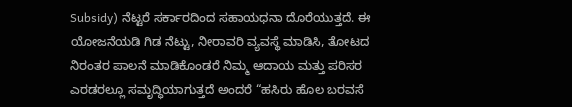Subsidy) ನೆಟ್ಟರೆ ಸರ್ಕಾರದಿಂದ ಸಹಾಯಧನಾ ದೊರೆಯುತ್ತದೆ. ಈ ಯೋಜನೆಯಡಿ ಗಿಡ ನೆಟ್ಟು, ನೀರಾವರಿ ವ್ಯವಸ್ಥೆ ಮಾಡಿಸಿ, ತೋಟದ ನಿರಂತರ ಪಾಲನೆ ಮಾಡಿಕೊಂಡರೆ ನಿಮ್ಮ ಆದಾಯ ಮತ್ತು ಪರಿಸರ ಎರಡರಲ್ಲೂ ಸಮೃದ್ಧಿಯಾಗುತ್ತದೆ ಅಂದರೆ “ಹಸಿರು ಹೊಲ ಬರವಸೆ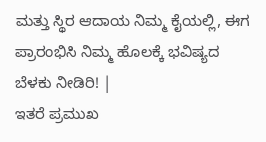ಮತ್ತು ಸ್ಥಿರ ಆದಾಯ ನಿಮ್ಮ ಕೈಯಲ್ಲಿ, ಈಗ ಪ್ರಾರಂಭಿಸಿ ನಿಮ್ಮ ಹೊಲಕ್ಕೆ ಭವಿಷ್ಯದ ಬೆಳಕು ನೀಡಿರಿ! |
ಇತರೆ ಪ್ರಮುಖ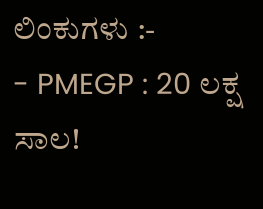ಲಿಂಕುಗಳು :-
- PMEGP : 20 ಲಕ್ಷ ಸಾಲ!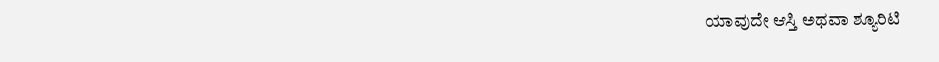ಯಾವುದೇ ಆಸ್ತಿ ಅಥವಾ ಶ್ಯೂರಿಟಿ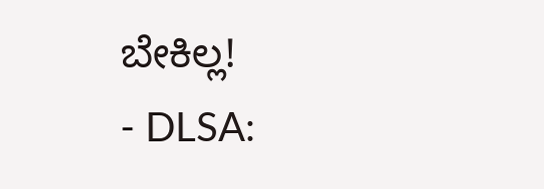ಬೇಕಿಲ್ಲ!
- DLSA: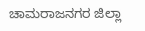ಚಾಮರಾಜನಗರ ಜಿಲ್ಲಾ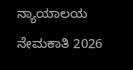ನ್ಯಾಯಾಲಯ ನೇಮಕಾತಿ 2026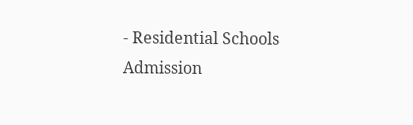- Residential Schools Admission